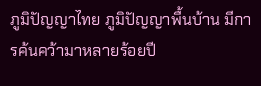ภูมิปัญญาไทย ภูมิปัญญาพื้นบ้าน มีการค้นคว้ามาหลายร้อยปี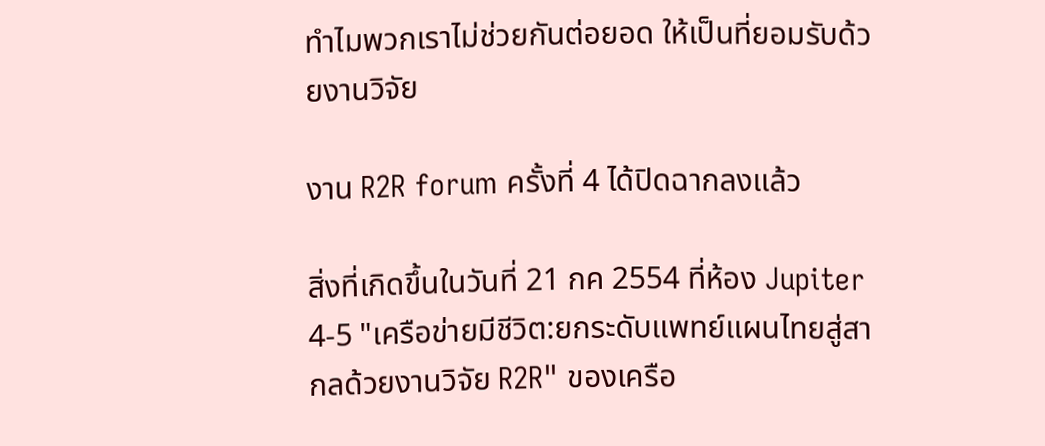ทำไมพวกเราไม่ช่วยกันต่อยอด ให้เป็นที่ยอมรับด้วยงานวิจัย

งาน R2R forum ครั้งที่ 4 ได้ปิดฉากลงแล้ว

สิ่งที่เกิดขึ้นในวันที่ 21 กค 2554 ที่ห้อง Jupiter 4-5 "เครือข่ายมีชีวิต:ยกระดับแพทย์แผนไทยสู่สากลด้วยงานวิจัย R2R" ของเครือ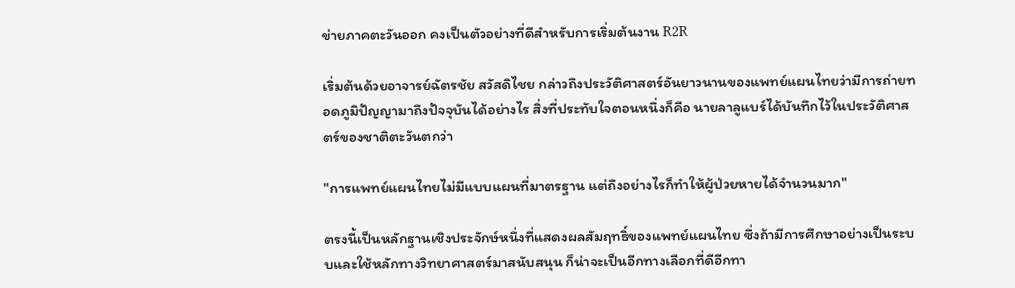ข่ายภาคตะวันออก คงเป็นตัวอย่างที่ดีสำหรับการเริ่มต้นงาน R2R

เริ่มต้นด้วยอาจารย์ฉัตรชัย สวัสดิไชย กล่าวถึงประวัติศาสตร์อันยาวนานของแพทย์แผนไทยว่ามีการถ่ายทอดภูมิปัญญามาถึงปัจจุบันได้อย่างไร สิ่งที่ประทับใจตอนหนึ่งก็คือ นายลาลูแบร์ได้บันทึกไว้ในประวัติศาสตร์ของชาติตะวันตกว่า

"การแพทย์แผนไทยไม่มีแบบแผนที่มาตรฐาน แต่ถึงอย่างไรก็ทำให้ผู้ป่วยหายได้จำนวนมาก"

ตรงนี้เป็นหลักฐานเชิงประจักษ์หนึ่งที่แสดงผลสัมฤทธิ์ของแพทย์แผนไทย ซึ่งถ้ามีการศึกษาอย่างเป็นระบบและใช้หลักทางวิทยาศาสตร์มาสนับสนุน ก็น่าจะเป็นอีกทางเลือกที่ดีอีกทา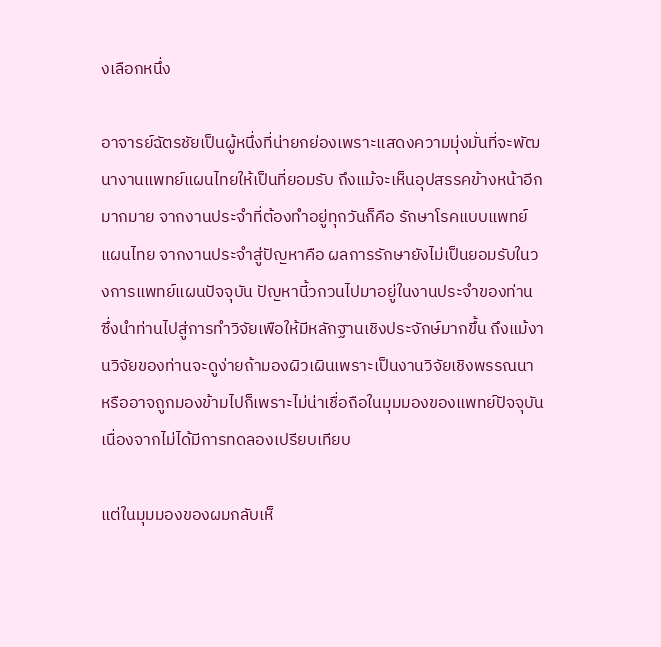งเลือกหนึ่ง

อาจารย์ฉัตรชัยเป็นผู้หนึ่งที่น่ายกย่องเพราะแสดงความมุ่งมั่นที่จะพัฒนางานแพทย์แผนไทยให้เป็นที่ยอมรับ ถึงแม้จะเห็นอุปสรรคข้างหน้าอีกมากมาย จากงานประจำที่ต้องทำอยู่ทุกวันก็คือ รักษาโรคแบบแพทย์แผนไทย จากงานประจำสู่ปัญหาคือ ผลการรักษายังไม่เป็นยอมรับในวงการแพทย์แผนปัจจุบัน ปัญหานี้วกวนไปมาอยู่ในงานประจำของท่าน ซึ่งนำท่านไปสู่การทำวิจัยเพือให้มีหลักฐานเชิงประจักษ์มากขึ้น ถึงแม้งานวิจัยของท่านจะดูง่ายถ้ามองผิวเผินเพราะเป็นงานวิจัยเชิงพรรณนา หรืออาจถูกมองข้ามไปก็เพราะไม่น่าเชื่อถือในมุมมองของแพทย์ปัจจุบันเนื่องจากไม่ได้มีการทดลองเปรียบเทียบ

แต่ในมุมมองของผมกลับเห็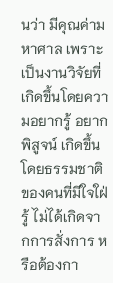นว่า มีคุณค่ามหาศาล เพราะเป็นงานวิจัยที่เกิดขึ้นโดยความอยากรู้ อยากพิสูจน์ เกิดขึ้นโดยธรรมชาติของคนที่มีใจใฝ่รู้ ไม่ได้เกิดจากการสั่งการ หรือต้องกา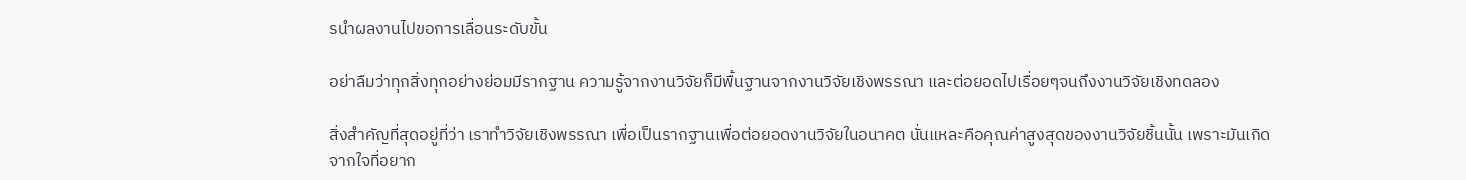รนำผลงานไปขอการเลื่อนระดับขั้น

อย่าลืมว่าทุกสิ่งทุกอย่างย่อมมีรากฐาน ความรู้จากงานวิจัยก็มีพื้นฐานจากงานวิจัยเชิงพรรณา และต่อยอดไปเรื่อยๆจนถึงงานวิจัยเชิงทดลอง

สิ่งสำคัญที่สุดอยู่ที่ว่า เราทำวิจัยเชิงพรรณา เพื่อเป็นรากฐานเพื่อต่อยอดงานวิจัยในอนาคต นั่นแหละคือคุณค่าสูงสุดของงานวิจัยชิ้นนั้น เพราะมันเกิดจากใจที่อยาก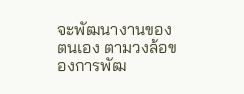จะพัฒนางานของตนเอง ตามวงล้อของการพัฒ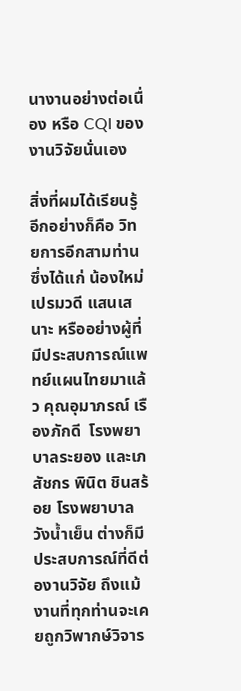นางานอย่างต่อเนื่อง หรือ CQI ของงานวิจัยนั่นเอง

สิ่งที่ผมได้เรียนรู้อีกอย่างก็คือ วิทยการอีกสามท่านซึ่งได้แก่ น้องใหม่ เปรมวดี แสนเสนาะ หรืออย่างผู้ที่มีประสบการณ์แพทย์แผนไทยมาแล้ว คุณอุมาภรณ์ เรืองภักดี  โรงพยาบาลระยอง และเภสัชกร พินิต ชินสร้อย โรงพยาบาลวังน้ำเย็น ต่างก็มีประสบการณ์ที่ดีต่องานวิจัย ถึงแม้งานที่ทุกท่านจะเคยถูกวิพากษ์วิจาร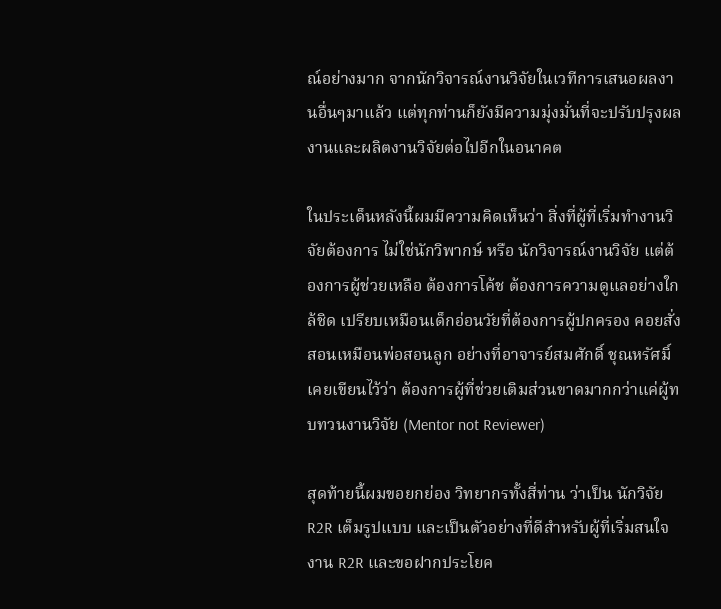ณ์อย่างมาก จากนักวิจารณ์งานวิจัยในเวทีการเสนอผลงานอื่นๆมาแล้ว แต่ทุกท่านก็ยังมีความมุ่งมั่นที่จะปรับปรุงผลงานและผลิตงานวิจัยต่อไปอีกในอนาคต

ในประเด็นหลังนี้ผมมีความคิดเห็นว่า สิ่งที่ผู้ที่เริ่มทำงานวิจัยต้องการ ไม่ใช่นักวิพากษ์ หรือ นักวิจารณ์งานวิจัย แต่ต้องการผู้ช่วยเหลือ ต้องการโค้ช ต้องการความดูแลอย่างใกล้ชิด เปรียบเหมือนเด็กอ่อนวัยที่ต้องการผู้ปกครอง คอยสั่งสอนเหมือนพ่อสอนลูก อย่างที่อาจารย์สมศักดิ์ ชุณหรัศมิ์ เคยเขียนไว้ว่า ต้องการผู้ที่ช่วยเติมส่วนขาดมากกว่าแค่ผู้ทบทวนงานวิจัย (Mentor not Reviewer)

สุดท้ายนี้ผมขอยกย่อง วิทยากรทั้งสี่ท่าน ว่าเป็น นักวิจัย R2R เต็มรูปแบบ และเป็นตัวอย่างที่ดีสำหรับผู้ที่เริ่มสนใจงาน R2R และขอฝากประโยค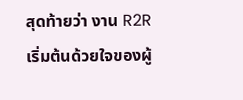สุดท้ายว่า งาน R2R เริ่มต้นด้วยใจของผู้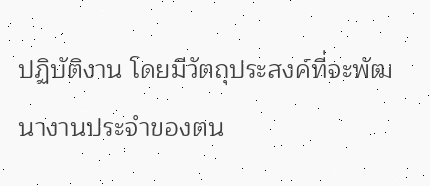ปฏิบัติงาน โดยมีวัตถุประสงค์ที่จะพัฒนางานประจำของตน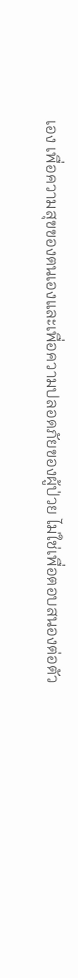เอง เพื่อความสุขของตนเองและเพื่อความปลอดภัยของผู้ป่วย ไม่ใช่เพื่อตอบสนองต่อตัว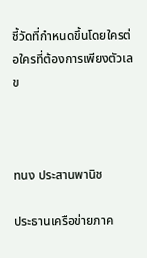ชี้วัดที่กำหนดขึ้นโดยใครต่อใครที่ต้องการเพียงตัวเลข



ทนง ประสานพานิช

ประธานเครือข่ายภาค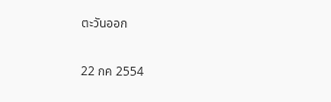ตะวันออก

22 กค 2554